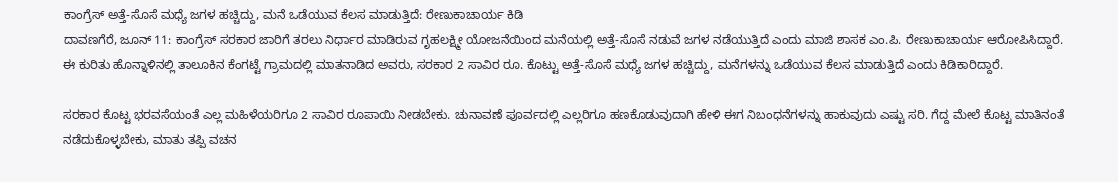ಕಾಂಗ್ರೆಸ್ ಅತ್ತೆ-ಸೊಸೆ ಮಧ್ಯೆ ಜಗಳ ಹಚ್ಚಿದ್ದು, ಮನೆ ಒಡೆಯುವ ಕೆಲಸ ಮಾಡುತ್ತಿದೆ: ರೇಣುಕಾಚಾರ್ಯ ಕಿಡಿ
ದಾವಣಗೆರೆ, ಜೂನ್ 11: ಕಾಂಗ್ರೆಸ್ ಸರಕಾರ ಜಾರಿಗೆ ತರಲು ನಿರ್ಧಾರ ಮಾಡಿರುವ ಗೃಹಲಕ್ಷ್ಮೀ ಯೋಜನೆಯಿಂದ ಮನೆಯಲ್ಲಿ ಅತ್ತೆ-ಸೊಸೆ ನಡುವೆ ಜಗಳ ನಡೆಯುತ್ತಿದೆ ಎಂದು ಮಾಜಿ ಶಾಸಕ ಎಂ.ಪಿ. ರೇಣುಕಾಚಾರ್ಯ ಆರೋಪಿಸಿದ್ದಾರೆ.
ಈ ಕುರಿತು ಹೊನ್ನಾಳಿನಲ್ಲಿ ತಾಲೂಕಿನ ಕೆಂಗಟ್ಟೆ ಗ್ರಾಮದಲ್ಲಿ ಮಾತನಾಡಿದ ಅವರು, ಸರಕಾರ 2 ಸಾವಿರ ರೂ. ಕೊಟ್ಟು ಅತ್ತೆ-ಸೊಸೆ ಮಧ್ಯೆ ಜಗಳ ಹಚ್ಚಿದ್ದು, ಮನೆಗಳನ್ನು ಒಡೆಯುವ ಕೆಲಸ ಮಾಡುತ್ತಿದೆ ಎಂದು ಕಿಡಿಕಾರಿದ್ದಾರೆ.

ಸರಕಾರ ಕೊಟ್ಟ ಭರವಸೆಯಂತೆ ಎಲ್ಲ ಮಹಿಳೆಯರಿಗೂ 2 ಸಾವಿರ ರೂಪಾಯಿ ನೀಡಬೇಕು. ಚುನಾವಣೆ ಪೂರ್ವದಲ್ಲಿ ಎಲ್ಲರಿಗೂ ಹಣಕೊಡುವುದಾಗಿ ಹೇಳಿ ಈಗ ನಿಬಂಧನೆಗಳನ್ನು ಹಾಕುವುದು ಎಷ್ಟು ಸರಿ. ಗೆದ್ದ ಮೇಲೆ ಕೊಟ್ಟ ಮಾತಿನಂತೆ ನಡೆದುಕೊಳ್ಳಬೇಕು, ಮಾತು ತಪ್ಪಿ ವಚನ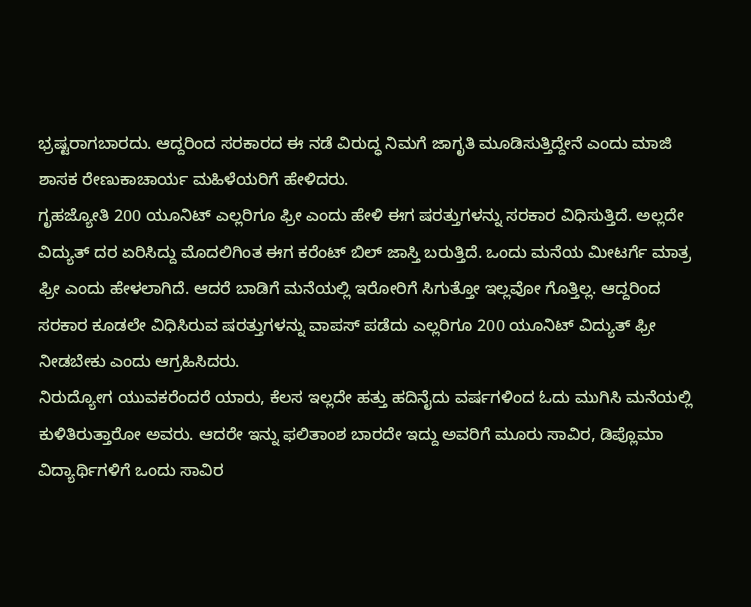ಭ್ರಷ್ಟರಾಗಬಾರದು. ಆದ್ದರಿಂದ ಸರಕಾರದ ಈ ನಡೆ ವಿರುದ್ಧ ನಿಮಗೆ ಜಾಗೃತಿ ಮೂಡಿಸುತ್ತಿದ್ದೇನೆ ಎಂದು ಮಾಜಿ ಶಾಸಕ ರೇಣುಕಾಚಾರ್ಯ ಮಹಿಳೆಯರಿಗೆ ಹೇಳಿದರು.
ಗೃಹಜ್ಯೋತಿ 200 ಯೂನಿಟ್ ಎಲ್ಲರಿಗೂ ಫ್ರೀ ಎಂದು ಹೇಳಿ ಈಗ ಷರತ್ತುಗಳನ್ನು ಸರಕಾರ ವಿಧಿಸುತ್ತಿದೆ. ಅಲ್ಲದೇ ವಿದ್ಯುತ್ ದರ ಏರಿಸಿದ್ದು ಮೊದಲಿಗಿಂತ ಈಗ ಕರೆಂಟ್ ಬಿಲ್ ಜಾಸ್ತಿ ಬರುತ್ತಿದೆ. ಒಂದು ಮನೆಯ ಮೀಟರ್ಗೆ ಮಾತ್ರ ಫ್ರೀ ಎಂದು ಹೇಳಲಾಗಿದೆ. ಆದರೆ ಬಾಡಿಗೆ ಮನೆಯಲ್ಲಿ ಇರೋರಿಗೆ ಸಿಗುತ್ತೋ ಇಲ್ಲವೋ ಗೊತ್ತಿಲ್ಲ. ಆದ್ದರಿಂದ ಸರಕಾರ ಕೂಡಲೇ ವಿಧಿಸಿರುವ ಷರತ್ತುಗಳನ್ನು ವಾಪಸ್ ಪಡೆದು ಎಲ್ಲರಿಗೂ 200 ಯೂನಿಟ್ ವಿದ್ಯುತ್ ಫ್ರೀ ನೀಡಬೇಕು ಎಂದು ಆಗ್ರಹಿಸಿದರು.
ನಿರುದ್ಯೋಗ ಯುವಕರೆಂದರೆ ಯಾರು, ಕೆಲಸ ಇಲ್ಲದೇ ಹತ್ತು ಹದಿನೈದು ವರ್ಷಗಳಿಂದ ಓದು ಮುಗಿಸಿ ಮನೆಯಲ್ಲಿ ಕುಳಿತಿರುತ್ತಾರೋ ಅವರು. ಆದರೇ ಇನ್ನು ಫಲಿತಾಂಶ ಬಾರದೇ ಇದ್ದು ಅವರಿಗೆ ಮೂರು ಸಾವಿರ, ಡಿಪ್ಲೊಮಾ ವಿದ್ಯಾರ್ಥಿಗಳಿಗೆ ಒಂದು ಸಾವಿರ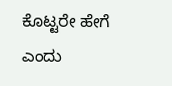ಕೊಟ್ಟರೇ ಹೇಗೆ ಎಂದು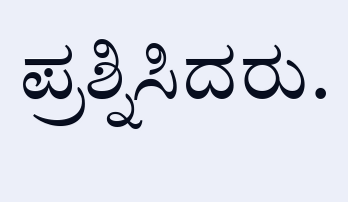ಪ್ರಶ್ನಿಸಿದರು.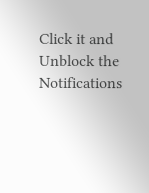Click it and Unblock the Notifications